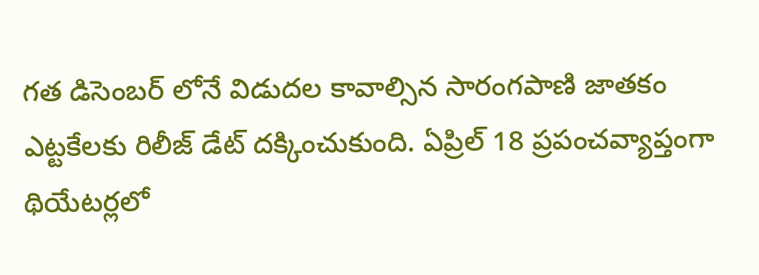గత డిసెంబర్ లోనే విడుదల కావాల్సిన సారంగపాణి జాతకం ఎట్టకేలకు రిలీజ్ డేట్ దక్కించుకుంది. ఏప్రిల్ 18 ప్రపంచవ్యాప్తంగా థియేటర్లలో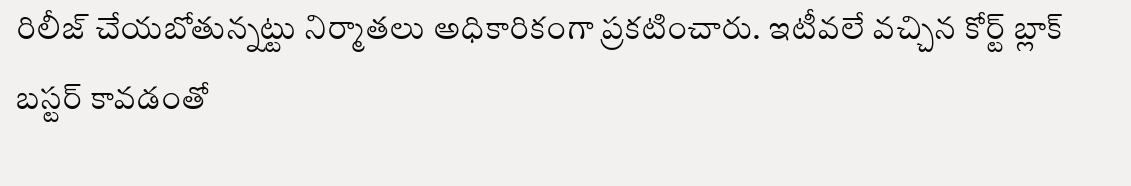రిలీజ్ చేయబోతున్నట్టు నిర్మాతలు అధికారికంగా ప్రకటించారు. ఇటీవలే వచ్చిన కోర్ట్ బ్లాక్ బస్టర్ కావడంతో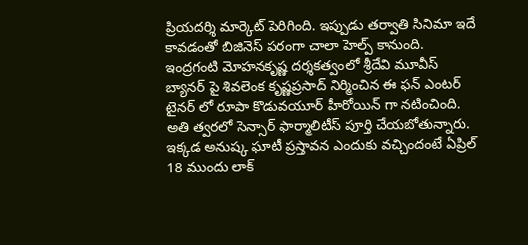ప్రియదర్శి మార్కెట్ పెరిగింది. ఇప్పుడు తర్వాతి సినిమా ఇదే కావడంతో బిజినెస్ పరంగా చాలా హెల్ప్ కానుంది. ఇంద్రగంటి మోహనకృష్ణ దర్శకత్వంలో శ్రీదేవి మూవీస్ బ్యానర్ పై శివలెంక కృష్ణప్రసాద్ నిర్మించిన ఈ ఫన్ ఎంటర్ టైనర్ లో రూపా కొడువయూర్ హీరోయిన్ గా నటించింది. అతి త్వరలో సెన్సార్ ఫార్మాలిటీస్ పూర్తి చేయబోతున్నారు.
ఇక్కడ అనుష్క ఘాటీ ప్రస్తావన ఎందుకు వచ్చిందంటే ఏప్రిల్ 18 ముందు లాక్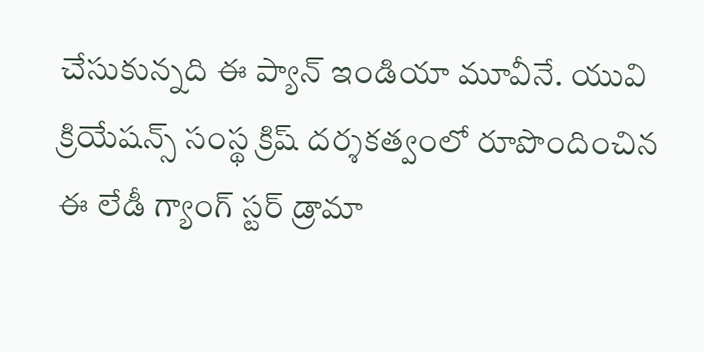చేసుకున్నది ఈ ప్యాన్ ఇండియా మూవీనే. యువి క్రియేషన్స్ సంస్థ క్రిష్ దర్శకత్వంలో రూపొందించిన ఈ లేడీ గ్యాంగ్ స్టర్ డ్రామా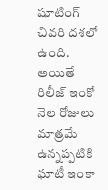షూటింగ్ చివరి దశలో ఉంది. అయితే రిలీజ్ ఇంకో నెల రోజులు మాత్రమే ఉన్నప్పటికి ఘాటీ ఇంకా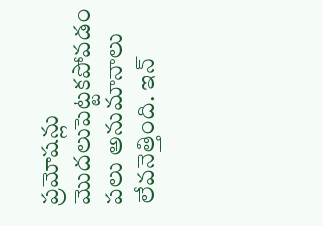ప్రమోషన్లు మొదలుపెట్టకపోవడం పలు అనుమానాలు లేవనెత్తింది. ఇన్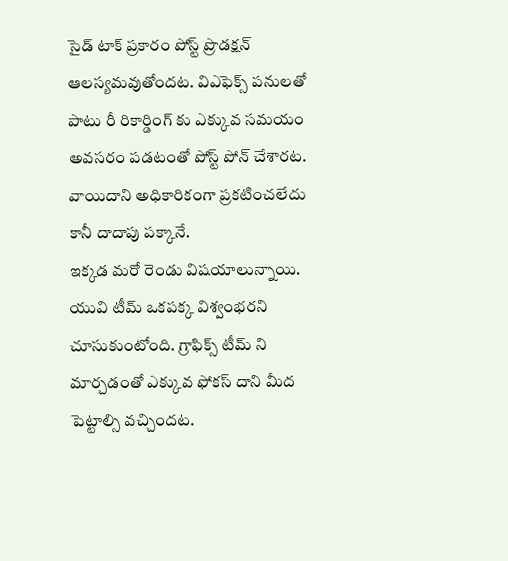సైడ్ టాక్ ప్రకారం పోస్ట్ ప్రొడక్షన్ ఆలస్యమవుతోందట. విఎఫెక్స్ పనులతో పాటు రీ రికార్డింగ్ కు ఎక్కువ సమయం అవసరం పడటంతో పోస్ట్ పోన్ చేశారట. వాయిదాని అధికారికంగా ప్రకటించలేదు కానీ దాదాపు పక్కానే.
ఇక్కడ మరో రెండు విషయాలున్నాయి. యువి టీమ్ ఒకపక్క విశ్వంభరని చూసుకుంటోంది. గ్రాఫిక్స్ టీమ్ ని మార్చడంతో ఎక్కువ ఫోకస్ దాని మీద పెట్టాల్సి వచ్చిందట.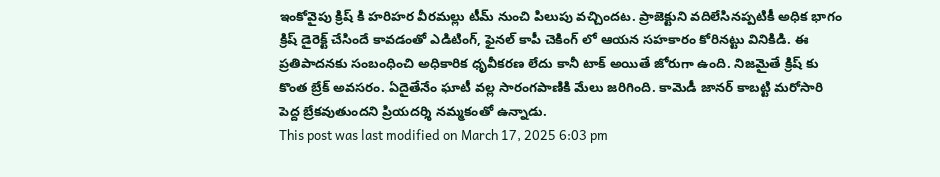ఇంకోవైపు క్రిష్ కి హరిహర వీరమల్లు టీమ్ నుంచి పిలుపు వచ్చిందట. ప్రాజెక్టుని వదిలేసినప్పటికీ అధిక భాగం క్రిష్ డైరెక్ట్ చేసిందే కావడంతో ఎడిటింగ్, ఫైనల్ కాపీ చెకింగ్ లో ఆయన సహకారం కోరినట్టు వినికిడి. ఈ ప్రతిపాదనకు సంబంధించి అధికారిక ధృవీకరణ లేదు కానీ టాక్ అయితే జోరుగా ఉంది. నిజమైతే క్రిష్ కు కొంత బ్రేక్ అవసరం. ఏదైతేనేం ఘాటీ వల్ల సారంగపాణికి మేలు జరిగింది. కామెడీ జానర్ కాబట్టి మరోసారి పెద్ద బ్రేకవుతుందని ప్రియదర్శి నమ్మకంతో ఉన్నాడు.
This post was last modified on March 17, 2025 6:03 pm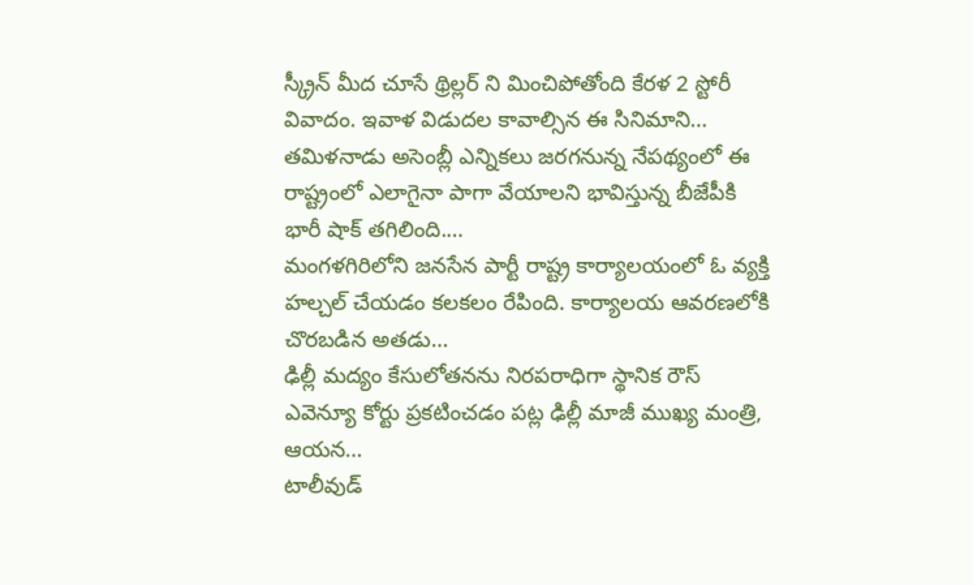స్క్రీన్ మీద చూసే థ్రిల్లర్ ని మించిపోతోంది కేరళ 2 స్టోరీ వివాదం. ఇవాళ విడుదల కావాల్సిన ఈ సినిమాని…
తమిళనాడు అసెంబ్లీ ఎన్నికలు జరగనున్న నేపథ్యంలో ఈ రాష్ట్రంలో ఎలాగైనా పాగా వేయాలని భావిస్తున్న బీజేపీకి భారీ షాక్ తగిలింది.…
మంగళగిరిలోని జనసేన పార్టీ రాష్ట్ర కార్యాలయంలో ఓ వ్యక్తి హల్చల్ చేయడం కలకలం రేపింది. కార్యాలయ ఆవరణలోకి చొరబడిన అతడు…
ఢిల్లీ మద్యం కేసులోతనను నిరపరాధిగా స్థానిక రౌస్ ఎవెన్యూ కోర్టు ప్రకటించడం పట్ల ఢిల్లీ మాజీ ముఖ్య మంత్రి, ఆయన…
టాలీవుడ్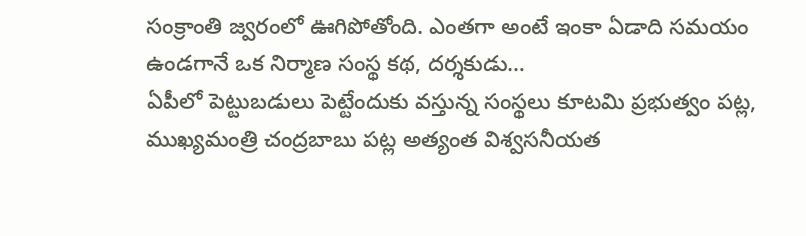సంక్రాంతి జ్వరంలో ఊగిపోతోంది. ఎంతగా అంటే ఇంకా ఏడాది సమయం ఉండగానే ఒక నిర్మాణ సంస్థ కథ, దర్శకుడు…
ఏపీలో పెట్టుబడులు పెట్టేందుకు వస్తున్న సంస్థలు కూటమి ప్రభుత్వం పట్ల, ముఖ్యమంత్రి చంద్రబాబు పట్ల అత్యంత విశ్వసనీయత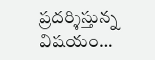ప్రదర్శిస్తున్న విషయం…